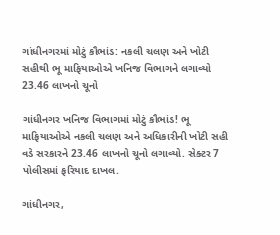ગાંધીનગરમાં મોટું કૌભાંડ: નકલી ચલણ અને ખોટી સહીથી ભૂ માફિયાઓએ ખનિજ વિભાગને લગાવ્યો 23.46 લાખનો ચૂનો

ગાંધીનગર ખનિજ વિભાગમાં મોટું કૌભાંડ! ભૂ માફિયાઓએ નકલી ચલણ અને અધિકારીની ખોટી સહી વડે સરકારને 23.46 લાખનો ચૂનો લગાવ્યો. સેક્ટર 7 પોલીસમાં ફરિયાદ દાખલ.

ગાંધીનગર,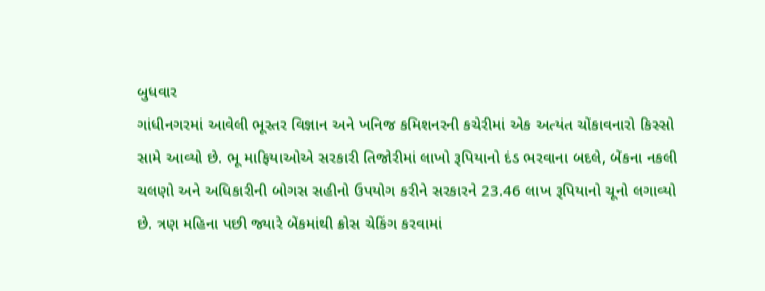બુધવાર
ગાંધીનગરમાં આવેલી ભૂસ્તર વિજ્ઞાન અને ખનિજ કમિશનરની કચેરીમાં એક અત્યંત ચોંકાવનારો કિસ્સો સામે આવ્યો છે. ભૂ માફિયાઓએ સરકારી તિજોરીમાં લાખો રૂપિયાનો દંડ ભરવાના બદલે, બેંકના નકલી ચલણો અને અધિકારીની બોગસ સહીનો ઉપયોગ કરીને સરકારને 23.46 લાખ રૂપિયાનો ચૂનો લગાવ્યો છે. ત્રણ મહિના પછી જ્યારે બેંકમાંથી ક્રોસ ચેકિંગ કરવામાં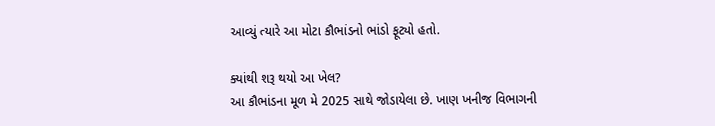આવ્યું ત્યારે આ મોટા કૌભાંડનો ભાંડો ફૂટ્યો હતો.

ક્યાંથી શરૂ થયો આ ખેલ?
આ કૌભાંડના મૂળ મે 2025 સાથે જોડાયેલા છે. ખાણ ખનીજ વિભાગની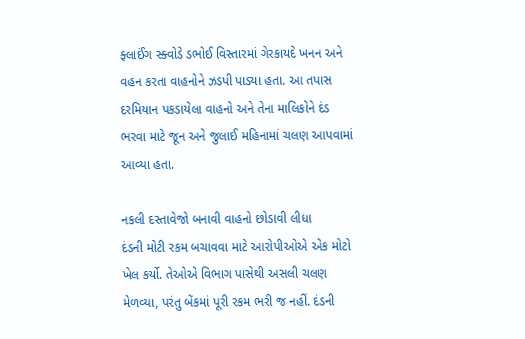ફ્લાઈંગ સ્ક્વોડે ડભોઈ વિસ્તારમાં ગેરકાયદે ખનન અને વહન કરતા વાહનોને ઝડપી પાડ્યા હતા. આ તપાસ દરમિયાન પકડાયેલા વાહનો અને તેના માલિકોને દંડ ભરવા માટે જૂન અને જુલાઈ મહિનામાં ચલણ આપવામાં આવ્યા હતા.

નકલી દસ્તાવેજો બનાવી વાહનો છોડાવી લીધા
દંડની મોટી રકમ બચાવવા માટે આરોપીઓએ એક મોટો ખેલ કર્યો. તેઓએ વિભાગ પાસેથી અસલી ચલણ મેળવ્યા, પરંતુ બેંકમાં પૂરી રકમ ભરી જ નહીં. દંડની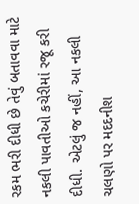રકમ ભરી દીધી છે તેવું બતાવવા માટે નકલી પાવતીઓ કચેરીમાં રજૂ કરી દીધી. એટલું જ નહીં, આ નકલી ચલણો પર મદદનીશ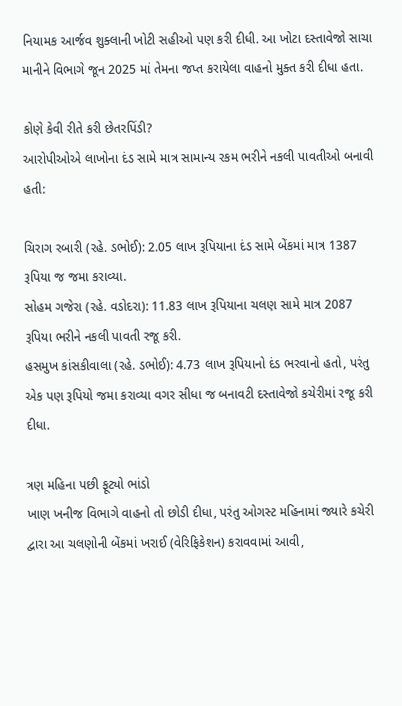નિયામક આર્જવ શુક્લાની ખોટી સહીઓ પણ કરી દીધી. આ ખોટા દસ્તાવેજો સાચા માનીને વિભાગે જૂન 2025 માં તેમના જપ્ત કરાયેલા વાહનો મુક્ત કરી દીધા હતા.

કોણે કેવી રીતે કરી છેતરપિંડી?
આરોપીઓએ લાખોના દંડ સામે માત્ર સામાન્ય રકમ ભરીને નકલી પાવતીઓ બનાવી હતી:

ચિરાગ રબારી (રહે. ડભોઈ): 2.05 લાખ રૂપિયાના દંડ સામે બેંકમાં માત્ર 1387 રૂપિયા જ જમા કરાવ્યા.
સોહમ ગજેરા (રહે. વડોદરા): 11.83 લાખ રૂપિયાના ચલણ સામે માત્ર 2087 રૂપિયા ભરીને નકલી પાવતી રજૂ કરી.
હસમુખ કાંસકીવાલા (રહે. ડભોઈ): 4.73 લાખ રૂપિયાનો દંડ ભરવાનો હતો, પરંતુ એક પણ રૂપિયો જમા કરાવ્યા વગર સીધા જ બનાવટી દસ્તાવેજો કચેરીમાં રજૂ કરી દીધા.

ત્રણ મહિના પછી ફૂટ્યો ભાંડો
ખાણ ખનીજ વિભાગે વાહનો તો છોડી દીધા, પરંતુ ઓગસ્ટ મહિનામાં જ્યારે કચેરી દ્વારા આ ચલણોની બેંકમાં ખરાઈ (વેરિફિકેશન) કરાવવામાં આવી,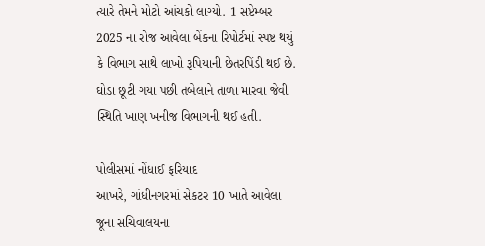ત્યારે તેમને મોટો આંચકો લાગ્યો. 1 સપ્ટેમ્બર 2025 ના રોજ આવેલા બેંકના રિપોર્ટમાં સ્પષ્ટ થયું કે વિભાગ સાથે લાખો રૂપિયાની છેતરપિંડી થઈ છે. ઘોડા છૂટી ગયા પછી તબેલાને તાળા મારવા જેવી સ્થિતિ ખાણ ખનીજ વિભાગની થઈ હતી.

પોલીસમાં નોંધાઈ ફરિયાદ
આખરે, ગાંધીનગરમાં સેકટર 10 ખાતે આવેલા જૂના સચિવાલયના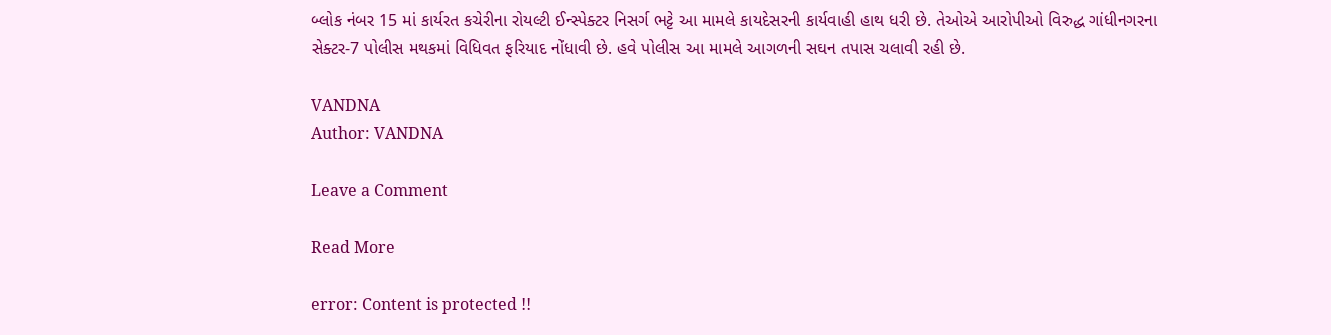બ્લોક નંબર 15 માં કાર્યરત કચેરીના રોયલ્ટી ઈન્સ્પેક્ટર નિસર્ગ ભટ્ટે આ મામલે કાયદેસરની કાર્યવાહી હાથ ધરી છે. તેઓએ આરોપીઓ વિરુદ્ધ ગાંધીનગરના સેક્ટર-7 પોલીસ મથકમાં વિધિવત ફરિયાદ નોંધાવી છે. હવે પોલીસ આ મામલે આગળની સઘન તપાસ ચલાવી રહી છે.

VANDNA
Author: VANDNA

Leave a Comment

Read More

error: Content is protected !!